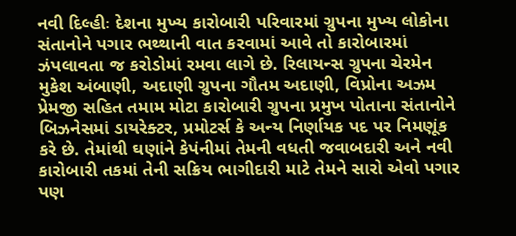નવી દિલ્હીઃ દેશના મુખ્ય કારોબારી પરિવારમાં ગ્રુપના મુખ્ય લોકોના સંતાનોને પગાર ભથ્થાની વાત કરવામાં આવે તો કારોબારમાં ઝંપલાવતા જ કરોડોમાં રમવા લાગે છે. રિલાયન્સ ગ્રુપના ચેરમેન મુકેશ અંબાણી, અદાણી ગ્રુપના ગૌતમ અદાણી, વિપ્રોના અઝમ પ્રેમજી સહિત તમામ મોટા કારોબારી ગ્રુપના પ્રમુખ પોતાના સંતાનોને બિઝનેસમાં ડાયરેક્ટર, પ્રમોટર્સ કે અન્ય નિર્ણાયક પદ પર નિમણૂંક કરે છે. તેમાંથી ઘણાંને કેપંનીમાં તેમની વધતી જવાબદારી અને નવી કારોબારી તકમાં તેની સક્રિય ભાગીદારી માટે તેમને સારો એવો પગાર પણ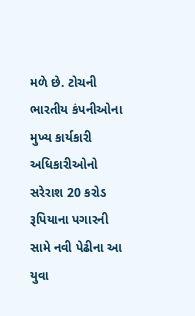મળે છે. ટોચની ભારતીય કંપનીઓના મુખ્ય કાર્યકારી અધિકારીઓનો સરેરાશ 20 કરોડ રૂપિયાના પગારની સામે નવી પેઢીના આ યુવા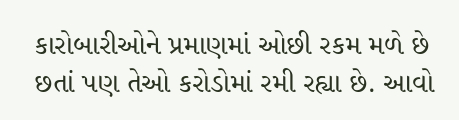કારોબારીઓને પ્રમાણમાં ઓછી રકમ મળે છે છતાં પણ તેઓ કરોડોમાં રમી રહ્યા છે. આવો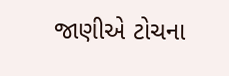જાણીએ ટોચના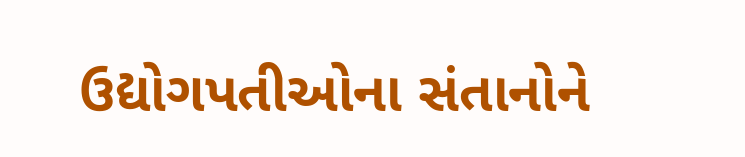ઉદ્યોગપતીઓના સંતાનોને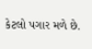કેટલો પગાર મળે છે.